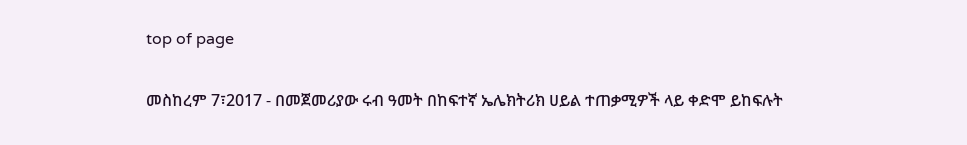top of page

መስከረም 7፣2017 - በመጀመሪያው ሩብ ዓመት በከፍተኛ ኤሌክትሪክ ሀይል ተጠቃሚዎች ላይ ቀድሞ ይከፍሉት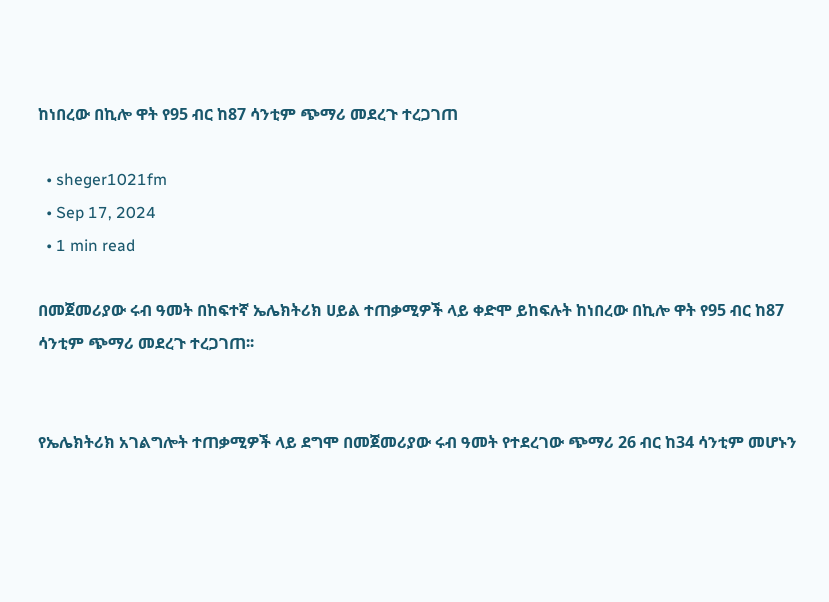ከነበረው በኪሎ ዋት የ95 ብር ከ87 ሳንቲም ጭማሪ መደረጉ ተረጋገጠ

  • sheger1021fm
  • Sep 17, 2024
  • 1 min read

በመጀመሪያው ሩብ ዓመት በከፍተኛ ኤሌክትሪክ ሀይል ተጠቃሚዎች ላይ ቀድሞ ይከፍሉት ከነበረው በኪሎ ዋት የ95 ብር ከ87 ሳንቲም ጭማሪ መደረጉ ተረጋገጠ፡፡


የኤሌክትሪክ አገልግሎት ተጠቃሚዎች ላይ ደግሞ በመጀመሪያው ሩብ ዓመት የተደረገው ጭማሪ 26 ብር ከ34 ሳንቲም መሆኑን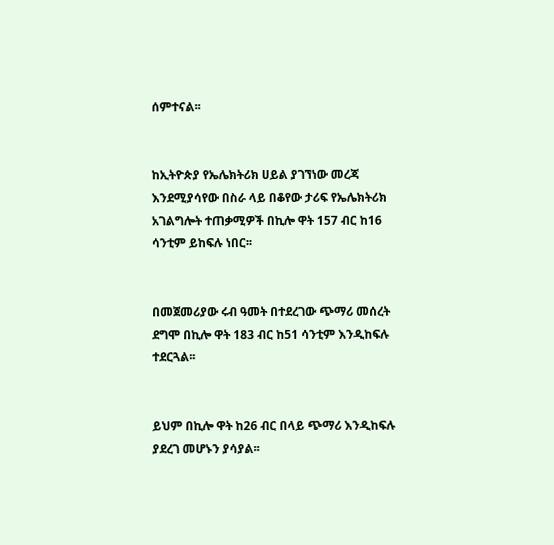ሰምተናል፡፡


ከኢትዮጵያ የኤሌክትሪክ ሀይል ያገኘነው መረጃ እንደሚያሳየው በስራ ላይ በቆየው ታሪፍ የኤሌክትሪክ አገልግሎት ተጠቃሚዎች በኪሎ ዋት 157 ብር ከ16 ሳንቲም ይከፍሉ ነበር፡፡


በመጀመሪያው ሩብ ዓመት በተደረገው ጭማሪ መሰረት ደግሞ በኪሎ ዋት 183 ብር ከ51 ሳንቲም እንዲከፍሉ ተደርጓል፡፡


ይህም በኪሎ ዋት ከ26 ብር በላይ ጭማሪ እንዲከፍሉ ያደረገ መሆኑን ያሳያል፡፡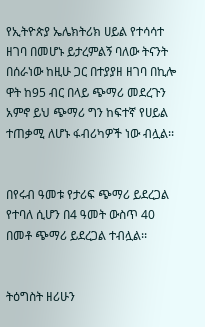የኢትዮጵያ ኤሌክትሪክ ሀይል የተሳሳተ ዘገባ በመሆኑ ይታረምልኝ ባለው ትናንት በሰራነው ከዚሁ ጋር በተያያዘ ዘገባ በኪሎ ዋት ከ95 ብር በላይ ጭማሪ መደረጉን አምኖ ይህ ጭማሪ ግን ከፍተኛ የሀይል ተጠቃሚ ለሆኑ ፋብሪካዎች ነው ብሏል፡፡


በየሩብ ዓመቱ የታሪፍ ጭማሪ ይደረጋል የተባለ ሲሆን በ4 ዓመት ውስጥ 40 በመቶ ጭማሪ ይደረጋል ተብሏል፡፡


ትዕግስት ዘሪሁን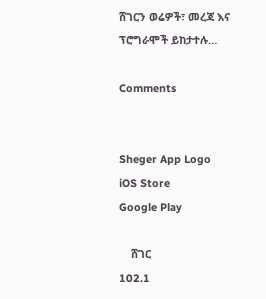ሸገርን ወሬዎች፣ መረጃ እና ፕሮግራሞች ይከታተሉ…

Comments


Sheger App Logo
iOS Store
Google Play

    ሸገር
102.1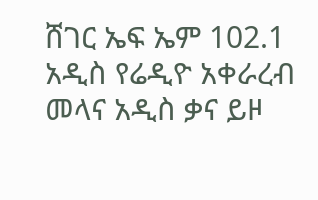ሸገር ኤፍ ኤም 102.1 አዲስ የሬዲዮ አቀራረብ መላና አዲስ ቃና ይዞ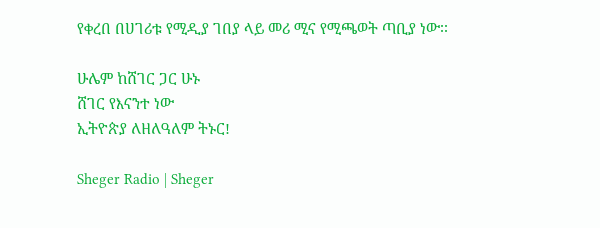የቀረበ በሀገሪቱ የሚዲያ ገበያ ላይ መሪ ሚና የሚጫወት ጣቢያ ነው፡፡

ሁሌም ከሸገር ጋር ሁኑ
ሸገር የእናንተ ነው
ኢትዮጵያ ለዘለዓለም ትኑር!

Sheger Radio | Sheger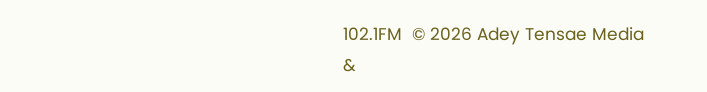102.1FM  © 2026 Adey Tensae Media &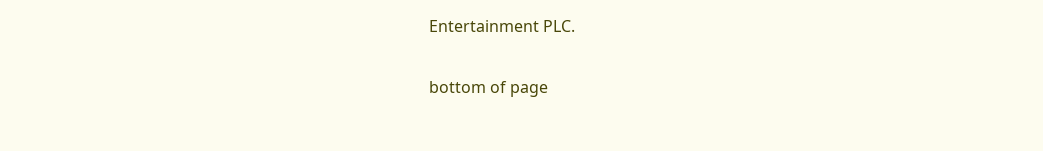Entertainment PLC.

bottom of page